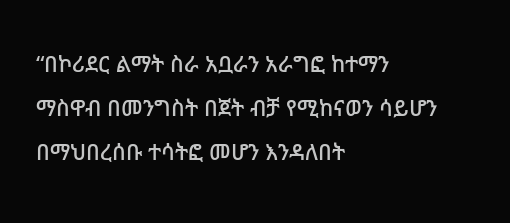“በኮሪደር ልማት ስራ አቧራን አራግፎ ከተማን ማስዋብ በመንግስት በጀት ብቻ የሚከናወን ሳይሆን በማህበረሰቡ ተሳትፎ መሆን እንዳለበት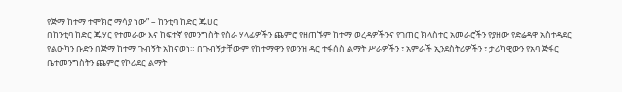የጅማ ከተማ ተሞክሮ ማሳያ ነው” – ከንቲባ ከድር ጁሀር
በከንቲባ ከድር ጁሃር የተመራው እና ከፍተኛ የመንግስት የስራ ሃላፊዎችን ጨምሮ የዘጠኙም ከተማ ወረዳዎችንና የገጠር ክላስተር አመራሮችን የያዘው የድሬዳዋ አስተዳደር የልዑካን ቡድን በጅማ ከተማ ጉብኝት አከናወነ። በጉብኝታቸውም የከተማዋን የወንዝ ዳር ተፋሰስ ልማት ሥራዎችን ፣ አምራች ኢንደስትሪዎችን ፣ ታሪካዊውን የአባ ጅፋር ቤተመንግስትን ጨምሮ የኮሪደር ልማት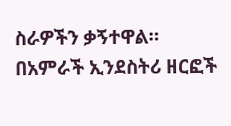ስራዎችን ቃኝተዋል። በአምራች ኢንደስትሪ ዘርፎች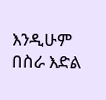እንዲሁም በስራ እድል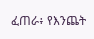ፈጠራ፥ የእንጨት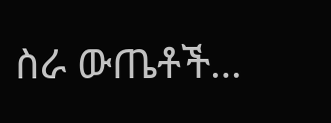ስራ ውጤቶች…